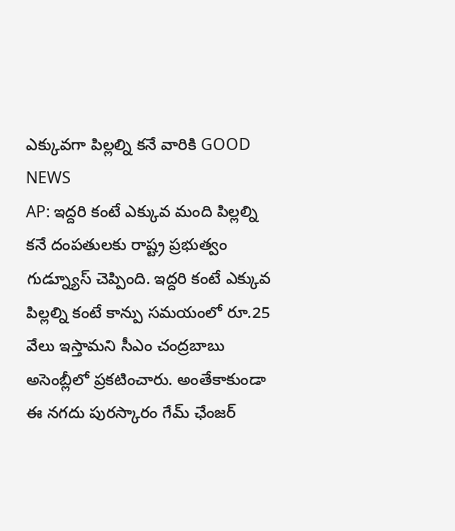ఎక్కువగా పిల్లల్ని కనే వారికి GOOD NEWS
AP: ఇద్దరి కంటే ఎక్కువ మంది పిల్లల్ని కనే దంపతులకు రాష్ట్ర ప్రభుత్వం గుడ్న్యూస్ చెప్పింది. ఇద్దరి కంటే ఎక్కువ పిల్లల్ని కంటే కాన్పు సమయంలో రూ.25 వేలు ఇస్తామని సీఎం చంద్రబాబు అసెంబ్లీలో ప్రకటించారు. అంతేకాకుండా ఈ నగదు పురస్కారం గేమ్ ఛేంజర్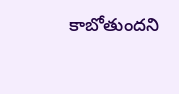కాబోతుందని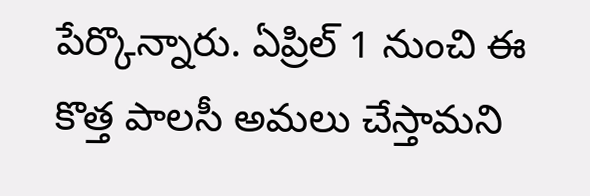పేర్కొన్నారు. ఏప్రిల్ 1 నుంచి ఈ కొత్త పాలసీ అమలు చేస్తామని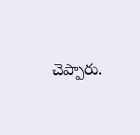చెప్పారు.